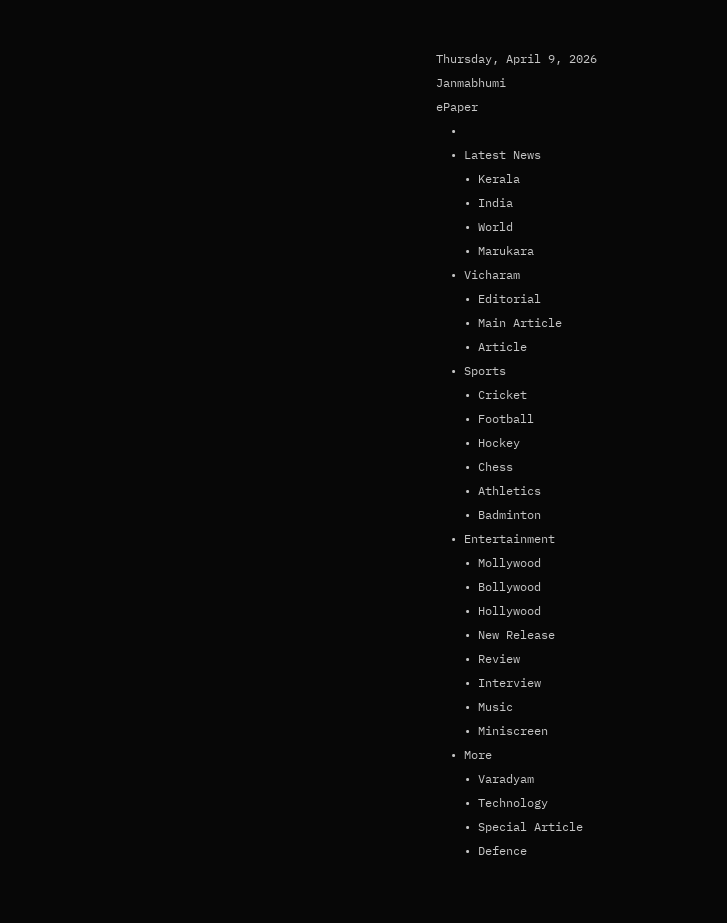Thursday, April 9, 2026
Janmabhumi
ePaper
  •
  • Latest News
    • Kerala
    • India
    • World
    • Marukara
  • Vicharam
    • Editorial
    • Main Article
    • Article
  • Sports
    • Cricket
    • Football
    • Hockey
    • Chess
    • Athletics
    • Badminton
  • Entertainment
    • Mollywood
    • Bollywood
    • Hollywood
    • New Release
    • Review
    • Interview
    • Music
    • Miniscreen
  • More
    • Varadyam
    • Technology
    • Special Article
    • Defence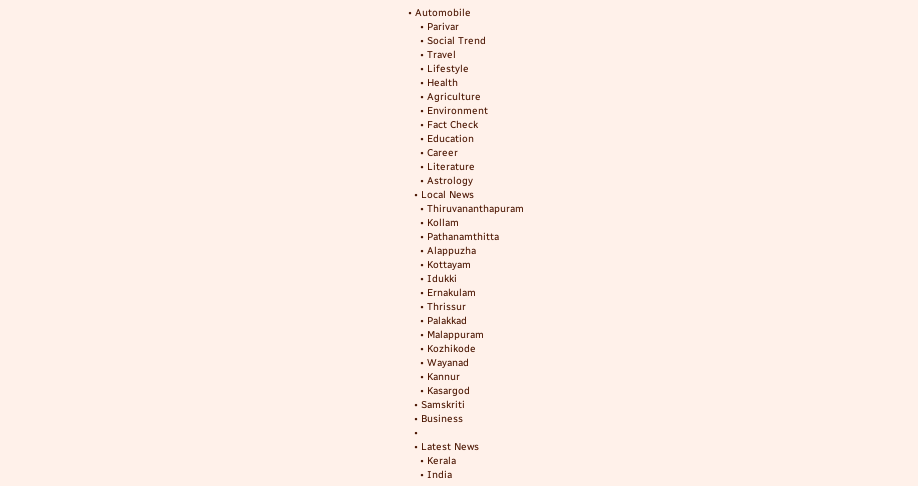• Automobile
    • Parivar
    • Social Trend
    • Travel
    • Lifestyle
    • Health
    • Agriculture
    • Environment
    • Fact Check
    • Education
    • Career
    • Literature
    • Astrology
  • Local News
    • Thiruvananthapuram
    • Kollam
    • Pathanamthitta
    • Alappuzha
    • Kottayam
    • Idukki
    • Ernakulam
    • Thrissur
    • Palakkad
    • Malappuram
    • Kozhikode
    • Wayanad
    • Kannur
    • Kasargod
  • Samskriti
  • Business
  •
  • Latest News
    • Kerala
    • India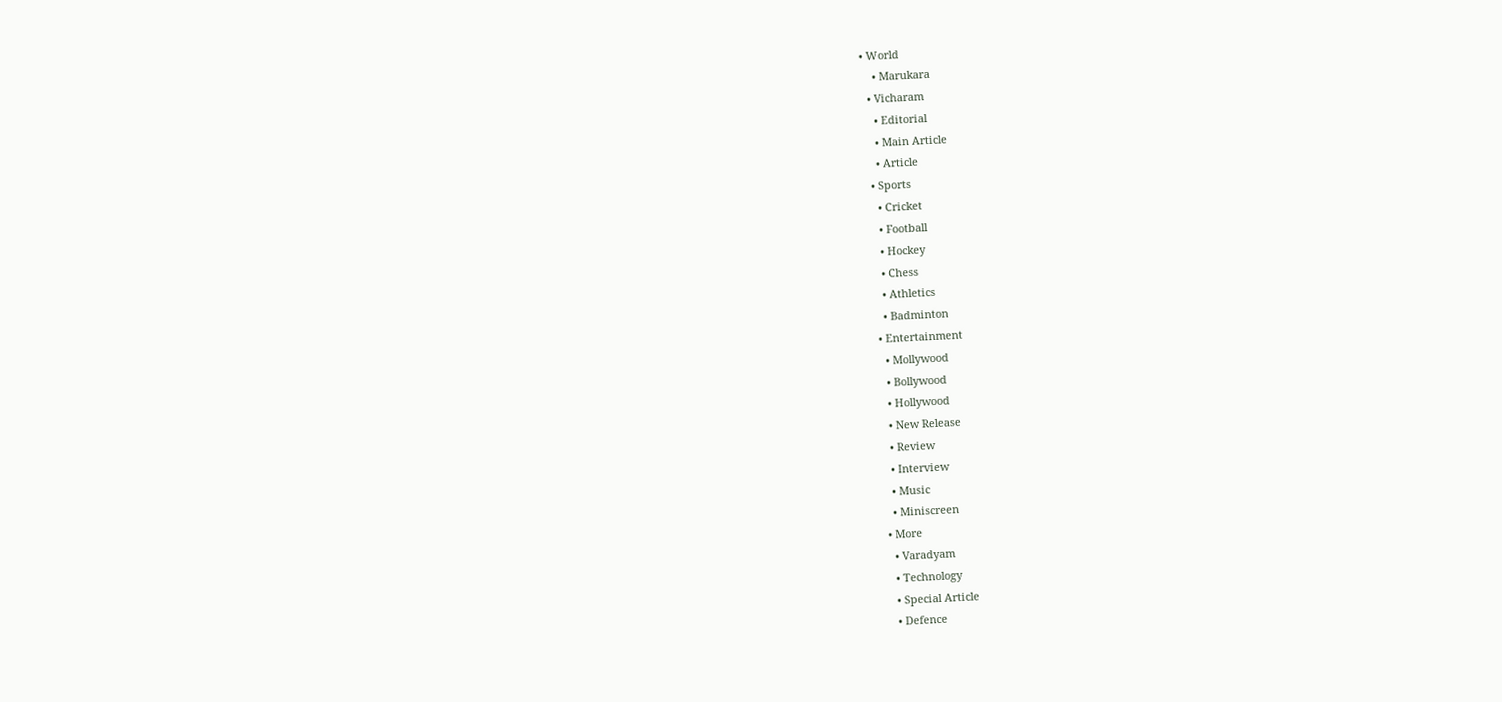• World
    • Marukara
  • Vicharam
    • Editorial
    • Main Article
    • Article
  • Sports
    • Cricket
    • Football
    • Hockey
    • Chess
    • Athletics
    • Badminton
  • Entertainment
    • Mollywood
    • Bollywood
    • Hollywood
    • New Release
    • Review
    • Interview
    • Music
    • Miniscreen
  • More
    • Varadyam
    • Technology
    • Special Article
    • Defence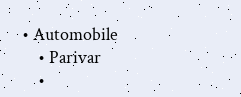• Automobile
    • Parivar
    •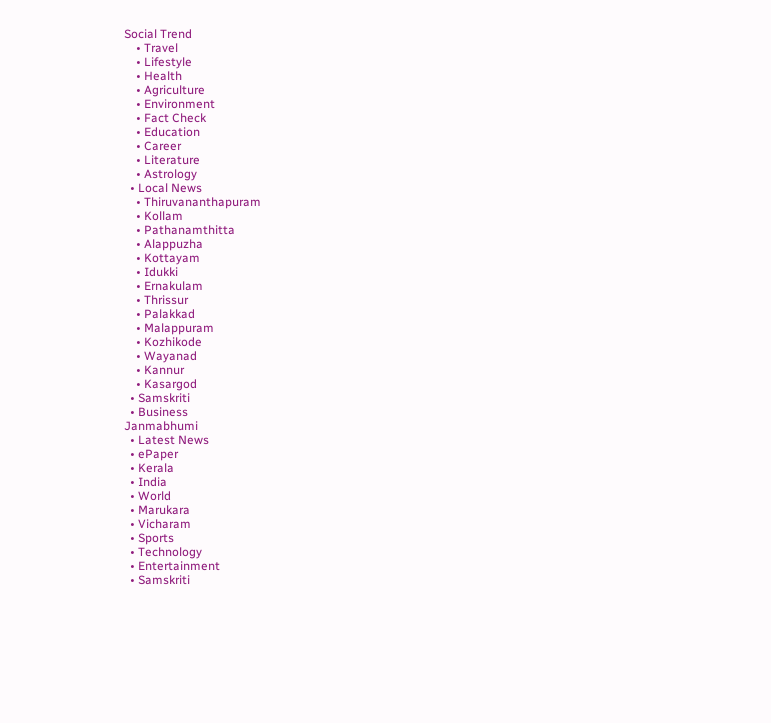Social Trend
    • Travel
    • Lifestyle
    • Health
    • Agriculture
    • Environment
    • Fact Check
    • Education
    • Career
    • Literature
    • Astrology
  • Local News
    • Thiruvananthapuram
    • Kollam
    • Pathanamthitta
    • Alappuzha
    • Kottayam
    • Idukki
    • Ernakulam
    • Thrissur
    • Palakkad
    • Malappuram
    • Kozhikode
    • Wayanad
    • Kannur
    • Kasargod
  • Samskriti
  • Business
Janmabhumi
  • Latest News
  • ePaper
  • Kerala
  • India
  • World
  • Marukara
  • Vicharam
  • Sports
  • Technology
  • Entertainment
  • Samskriti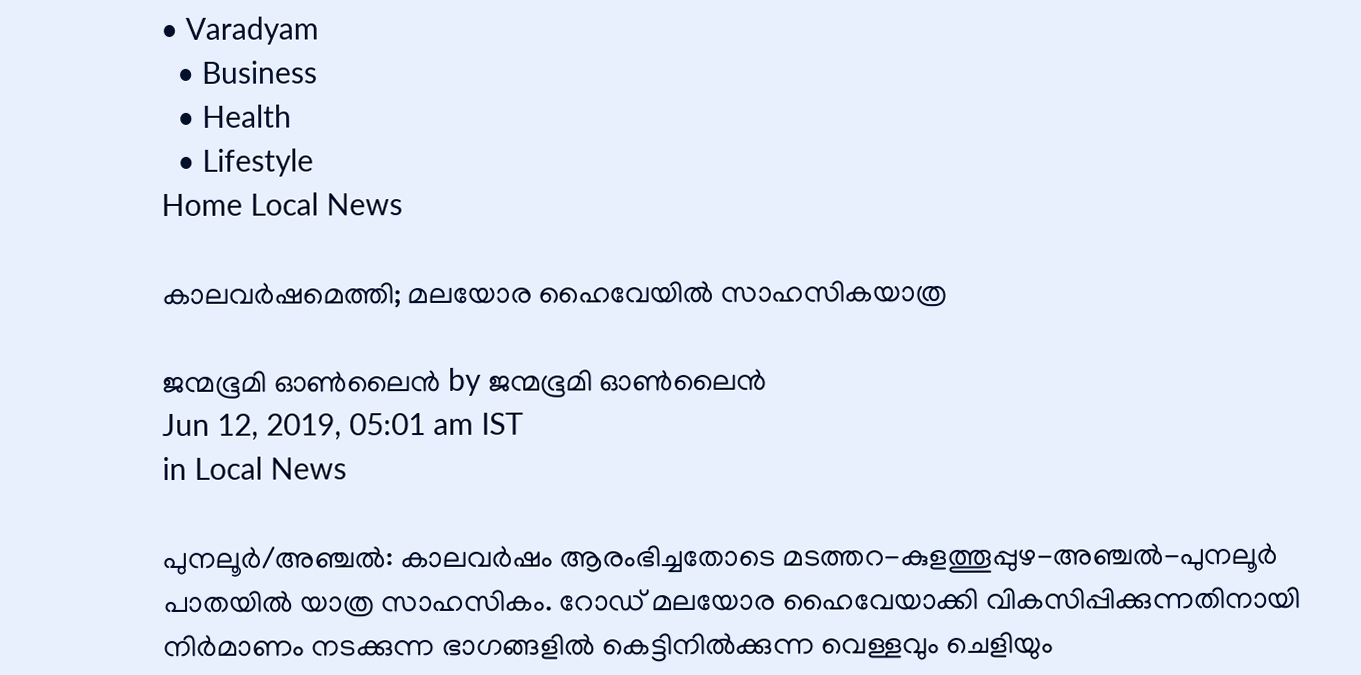• Varadyam
  • Business
  • Health
  • Lifestyle
Home Local News

കാലവര്‍ഷമെത്തി; മലയോര ഹൈവേയില്‍ സാഹസികയാത്ര

ജന്മഭൂമി ഓണ്‍ലൈന്‍ by ജന്മഭൂമി ഓണ്‍ലൈന്‍
Jun 12, 2019, 05:01 am IST
in Local News

പുനലൂര്‍/അഞ്ചല്‍: കാലവര്‍ഷം ആരംഭിച്ചതോടെ മടത്തറ-കുളത്തൂപ്പുഴ-അഞ്ചല്‍-പുനലൂര്‍ പാതയില്‍ യാത്ര സാഹസികം. റോഡ് മലയോര ഹൈവേയാക്കി വികസിപ്പിക്കുന്നതിനായി നിര്‍മാണം നടക്കുന്ന ഭാഗങ്ങളില്‍ കെട്ടിനില്‍ക്കുന്ന വെള്ളവും ചെളിയും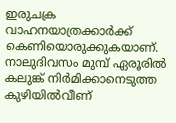ഇരുചക്ര വാഹനയാത്രക്കാര്‍ക്ക് കെണിയൊരുക്കുകയാണ്. നാലുദിവസം മുമ്പ് ഏരൂരില്‍ കലുങ്ക് നിര്‍മിക്കാനെടുത്ത കുഴിയില്‍വീണ്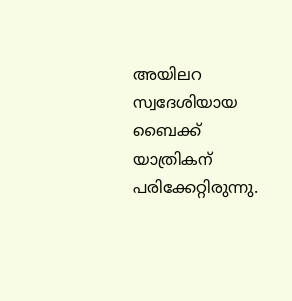അയിലറ സ്വദേശിയായ ബൈക്ക് യാത്രികന് പരിക്കേറ്റിരുന്നു.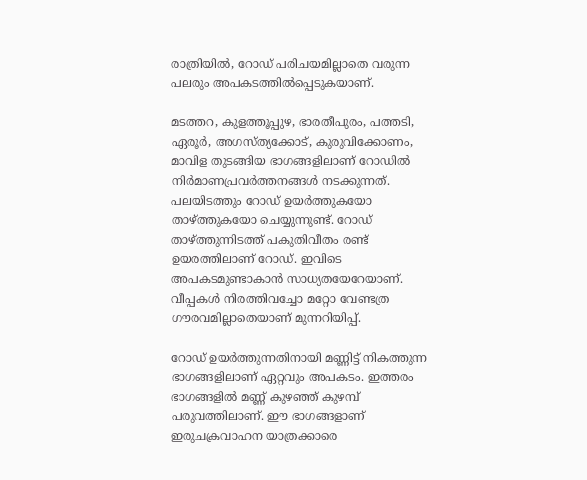രാത്രിയില്‍, റോഡ് പരിചയമില്ലാതെ വരുന്ന പലരും അപകടത്തില്‍പ്പെടുകയാണ്.

മടത്തറ, കുളത്തൂപ്പുഴ, ഭാരതീപുരം, പത്തടി, ഏരൂര്‍, അഗസ്ത്യക്കോട്, കുരുവിക്കോണം, മാവിള തുടങ്ങിയ ഭാഗങ്ങളിലാണ് റോഡില്‍ നിര്‍മാണപ്രവര്‍ത്തനങ്ങള്‍ നടക്കുന്നത്. പലയിടത്തും റോഡ് ഉയര്‍ത്തുകയോ താഴ്‌ത്തുകയോ ചെയ്യുന്നുണ്ട്. റോഡ് താഴ്‌ത്തുന്നിടത്ത് പകുതിവീതം രണ്ട് ഉയരത്തിലാണ് റോഡ്. ഇവിടെ അപകടമുണ്ടാകാന്‍ സാധ്യതയേറേയാണ്. വീപ്പകള്‍ നിരത്തിവച്ചോ മറ്റോ വേണ്ടത്ര ഗൗരവമില്ലാതെയാണ് മുന്നറിയിപ്പ്.

റോഡ് ഉയര്‍ത്തുന്നതിനായി മണ്ണിട്ട് നികത്തുന്ന ഭാഗങ്ങളിലാണ് ഏറ്റവും അപകടം. ഇത്തരം ഭാഗങ്ങളില്‍ മണ്ണ് കുഴഞ്ഞ് കുഴമ്പ് പരുവത്തിലാണ്. ഈ ഭാഗങ്ങളാണ് ഇരുചക്രവാഹന യാത്രക്കാരെ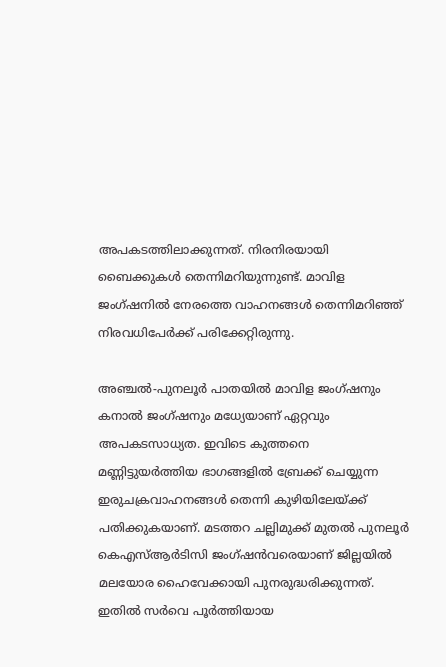അപകടത്തിലാക്കുന്നത്. നിരനിരയായി ബൈക്കുകള്‍ തെന്നിമറിയുന്നുണ്ട്. മാവിള ജംഗ്ഷനില്‍ നേരത്തെ വാഹനങ്ങള്‍ തെന്നിമറിഞ്ഞ് നിരവധിപേര്‍ക്ക് പരിക്കേറ്റിരുന്നു.

അഞ്ചല്‍-പുനലൂര്‍ പാതയില്‍ മാവിള ജംഗ്ഷനും കനാല്‍ ജംഗ്ഷനും മധ്യേയാണ് ഏറ്റവും അപകടസാധ്യത. ഇവിടെ കുത്തനെ മണ്ണിട്ടുയര്‍ത്തിയ ഭാഗങ്ങളില്‍ ബ്രേക്ക് ചെയ്യുന്ന ഇരുചക്രവാഹനങ്ങള്‍ തെന്നി കുഴിയിലേയ്‌ക്ക് പതിക്കുകയാണ്. മടത്തറ ചല്ലിമുക്ക് മുതല്‍ പുനലൂര്‍ കെഎസ്ആര്‍ടിസി ജംഗ്ഷന്‍വരെയാണ് ജില്ലയില്‍ മലയോര ഹൈവേക്കായി പുനരുദ്ധരിക്കുന്നത്. ഇതില്‍ സര്‍വെ പൂര്‍ത്തിയായ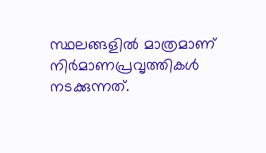സ്ഥലങ്ങളില്‍ മാത്രമാണ് നിര്‍മാണപ്രവൃത്തികള്‍ നടക്കുന്നത്.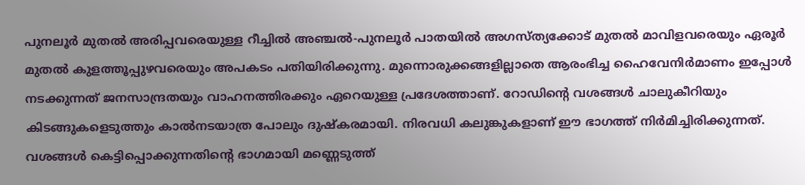പുനലൂര്‍ മുതല്‍ അരിപ്പവരെയുള്ള റീച്ചില്‍ അഞ്ചല്‍-പുനലൂര്‍ പാതയില്‍ അഗസ്ത്യക്കോട് മുതല്‍ മാവിളവരെയും ഏരൂര്‍ മുതല്‍ കുളത്തൂപ്പുഴവരെയും അപകടം പതിയിരിക്കുന്നു. മുന്നൊരുക്കങ്ങളില്ലാതെ ആരംഭിച്ച ഹൈവേനിര്‍മാണം ഇപ്പോള്‍ നടക്കുന്നത് ജനസാന്ദ്രതയും വാഹനത്തിരക്കും ഏറെയുള്ള പ്രദേശത്താണ്. റോഡിന്റെ വശങ്ങള്‍ ചാലുകീറിയും കിടങ്ങുകളെടുത്തും കാല്‍നടയാത്ര പോലും ദുഷ്‌കരമായി. നിരവധി കലുങ്കുകളാണ് ഈ ഭാഗത്ത് നിര്‍മിച്ചിരിക്കുന്നത്. വശങ്ങള്‍ കെട്ടിപ്പൊക്കുന്നതിന്റെ ഭാഗമായി മണ്ണെടുത്ത്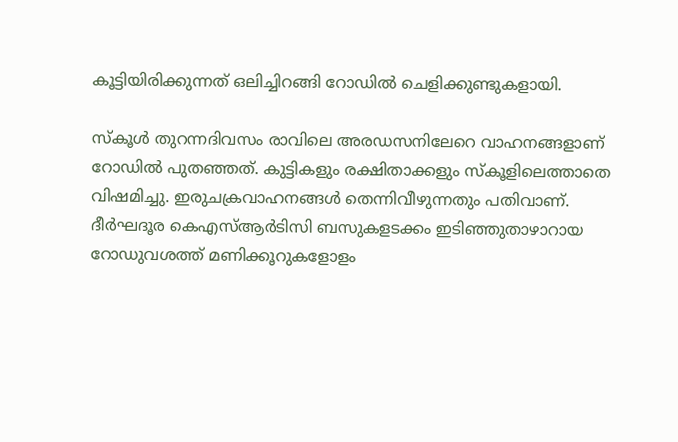കൂട്ടിയിരിക്കുന്നത് ഒലിച്ചിറങ്ങി റോഡില്‍ ചെളിക്കുണ്ടുകളായി.

സ്‌കൂള്‍ തുറന്നദിവസം രാവിലെ അരഡസനിലേറെ വാഹനങ്ങളാണ് റോഡില്‍ പുതഞ്ഞത്. കുട്ടികളും രക്ഷിതാക്കളും സ്‌കൂളിലെത്താതെ വിഷമിച്ചു. ഇരുചക്രവാഹനങ്ങള്‍ തെന്നിവീഴുന്നതും പതിവാണ്. ദീര്‍ഘദൂര കെഎസ്ആര്‍ടിസി ബസുകളടക്കം ഇടിഞ്ഞുതാഴാറായ റോഡുവശത്ത് മണിക്കൂറുകളോളം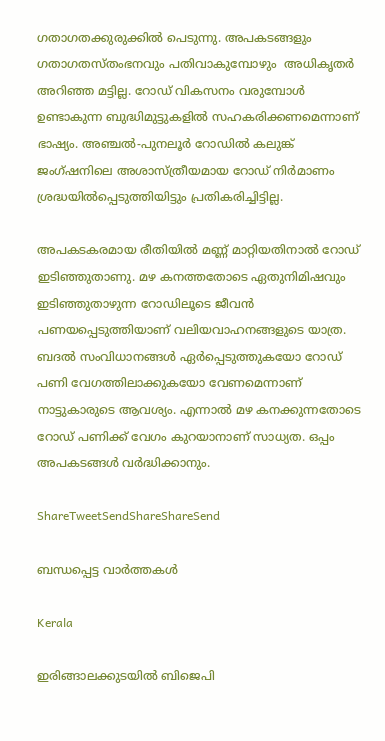ഗതാഗതക്കുരുക്കില്‍ പെടുന്നു. അപകടങ്ങളും ഗതാഗതസ്തംഭനവും പതിവാകുമ്പോഴും  അധികൃതര്‍ അറിഞ്ഞ മട്ടില്ല. റോഡ് വികസനം വരുമ്പോള്‍ ഉണ്ടാകുന്ന ബുദ്ധിമുട്ടുകളില്‍ സഹകരിക്കണമെന്നാണ് ഭാഷ്യം. അഞ്ചല്‍-പുനലൂര്‍ റോഡില്‍ കലുങ്ക് ജംഗ്ഷനിലെ അശാസ്ത്രീയമായ റോഡ് നിര്‍മാണം ശ്രദ്ധയില്‍പ്പെടുത്തിയിട്ടും പ്രതികരിച്ചിട്ടില്ല.

അപകടകരമായ രീതിയില്‍ മണ്ണ് മാറ്റിയതിനാല്‍ റോഡ് ഇടിഞ്ഞുതാണു. മഴ കനത്തതോടെ ഏതുനിമിഷവും ഇടിഞ്ഞുതാഴുന്ന റോഡിലൂടെ ജീവന്‍ പണയപ്പെടുത്തിയാണ് വലിയവാഹനങ്ങളുടെ യാത്ര. ബദല്‍ സംവിധാനങ്ങള്‍ ഏര്‍പ്പെടുത്തുകയോ റോഡ് പണി വേഗത്തിലാക്കുകയോ വേണമെന്നാണ് നാട്ടുകാരുടെ ആവശ്യം. എന്നാല്‍ മഴ കനക്കുന്നതോടെ റോഡ് പണിക്ക് വേഗം കുറയാനാണ് സാധ്യത. ഒപ്പം അപകടങ്ങള്‍ വര്‍ദ്ധിക്കാനും.

ShareTweetSendShareShareSend

ബന്ധപ്പെട്ട വാര്‍ത്തകള്‍

Kerala

ഇരിങ്ങാലക്കുടയില്‍ ബിജെപി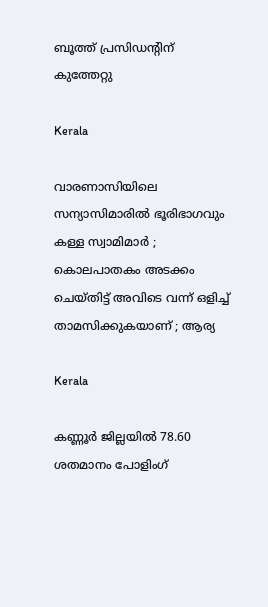ബൂത്ത് പ്രസിഡന്റിന് കുത്തേറ്റു

Kerala

വാരണാസിയിലെ സന്യാസിമാരിൽ ഭൂരിഭാഗവും കള്ള സ്വാമിമാർ ; കൊലപാതകം അടക്കം ചെയ്തിട്ട് അവിടെ വന്ന് ഒളിച്ച് താമസിക്കുകയാണ് ; ആര്യ

Kerala

കണ്ണൂര്‍ ജില്ലയില്‍ 78.60 ശതമാനം പോളിംഗ്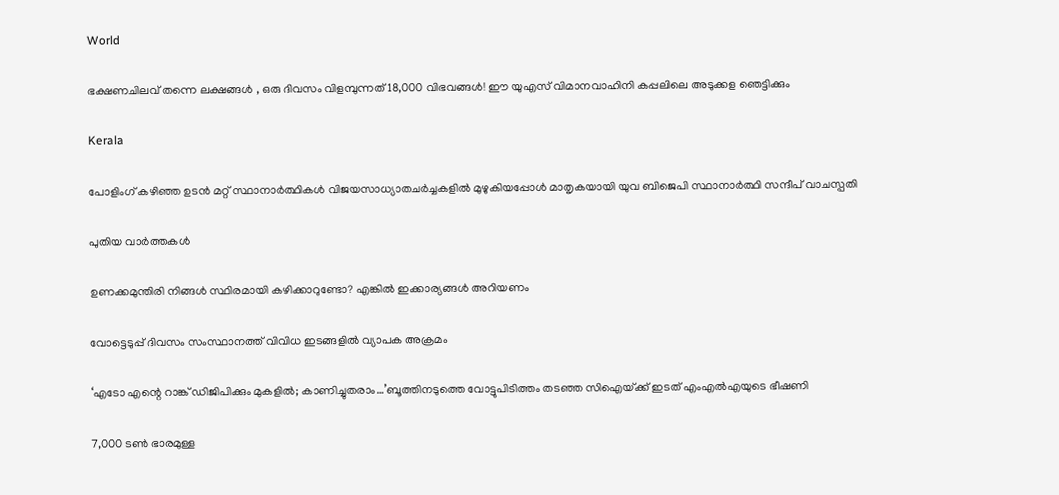World

ഭക്ഷണചിലവ് തന്നെ ലക്ഷങ്ങൾ , ഒരു ദിവസം വിളമ്പുന്നത് 18,000 വിഭവങ്ങൾ! ഈ യുഎസ് വിമാനവാഹിനി കപ്പലിലെ അടുക്കള ഞെട്ടിക്കും

Kerala

പോളിംഗ് കഴിഞ്ഞ ഉടന്‍ മറ്റ് സ്ഥാനാര്‍ത്ഥികള്‍ വിജയസാധ്യാതചര്‍ച്ചകളില്‍ മുഴുകിയപ്പോള്‍ മാതൃകയായി യുവ ബിജെപി സ്ഥാനാര്‍ത്ഥി സന്ദീപ് വാചസ്പതി

പുതിയ വാര്‍ത്തകള്‍

ഉണക്കമുന്തിരി നിങ്ങൾ സ്ഥിരമായി കഴിക്കാറുണ്ടോ? എങ്കിൽ ഇക്കാര്യങ്ങൾ അറിയണം

വോട്ടെടുപ്പ് ദിവസം സംസ്ഥാനത്ത് വിവിധ ഇടങ്ങളില്‍ വ്യാപക അക്രമം

‘എടോ എന്റെ റാങ്ക് ഡിജിപിക്കും മുകളില്‍; കാണിച്ചുതരാം…’ബൂത്തിനടുത്തെ വോട്ടുപിടിത്തം തടഞ്ഞ സിഐയ്‌ക്ക് ഇടത് എംഎല്‍എയുടെ ഭീഷണി

7,000 ടൺ ഭാരമുള്ള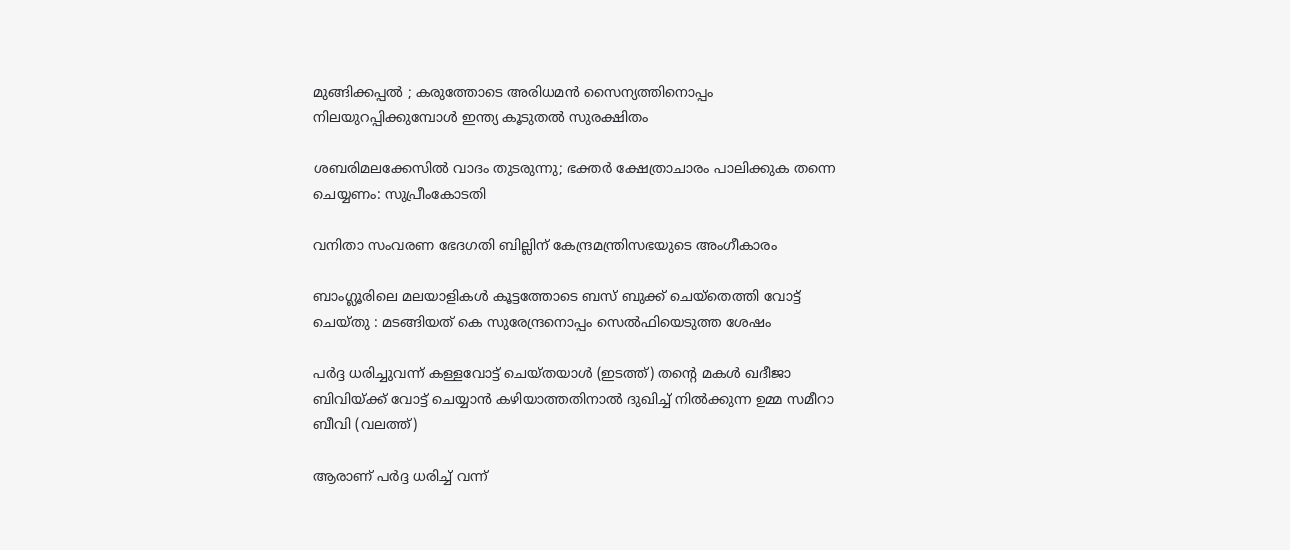മുങ്ങിക്കപ്പൽ ; കരുത്തോടെ അരിധമൻ സൈന്യത്തിനൊപ്പം നിലയുറപ്പിക്കുമ്പോൾ ഇന്ത്യ കൂടുതൽ സുരക്ഷിതം

ശബരിമലക്കേസില്‍ വാദം തുടരുന്നു; ഭക്തര്‍ ക്ഷേത്രാചാരം പാലിക്കുക തന്നെ ചെയ്യണം: സുപ്രീംകോടതി

വനിതാ സംവരണ ഭേദഗതി ബില്ലിന് കേന്ദ്രമന്ത്രിസഭയുടെ അംഗീകാരം

ബാംഗ്ലൂരിലെ മലയാളികള്‍ കൂട്ടത്തോടെ ബസ് ബുക്ക് ചെയ്തെത്തി വോട്ട് ചെയ്തു : മടങ്ങിയത് കെ സുരേന്ദ്രനൊപ്പം സെൽഫിയെടുത്ത ശേഷം

പര്‍ദ്ദ ധരിച്ചുവന്ന് കള്ളവോട്ട് ചെയ്തയാള്‍ (ഇടത്ത്) തന്‍റെ മകള്‍ ഖദീജാ ബിവിയ്ക്ക് വോട്ട് ചെയ്യാന്‍ കഴിയാത്തതിനാല്‍ ദുഖിച്ച് നില്‍ക്കുന്ന ഉമ്മ സമീറാ ബീവി (വലത്ത്)

ആരാണ് പര്‍ദ്ദ ധരിച്ച് വന്ന്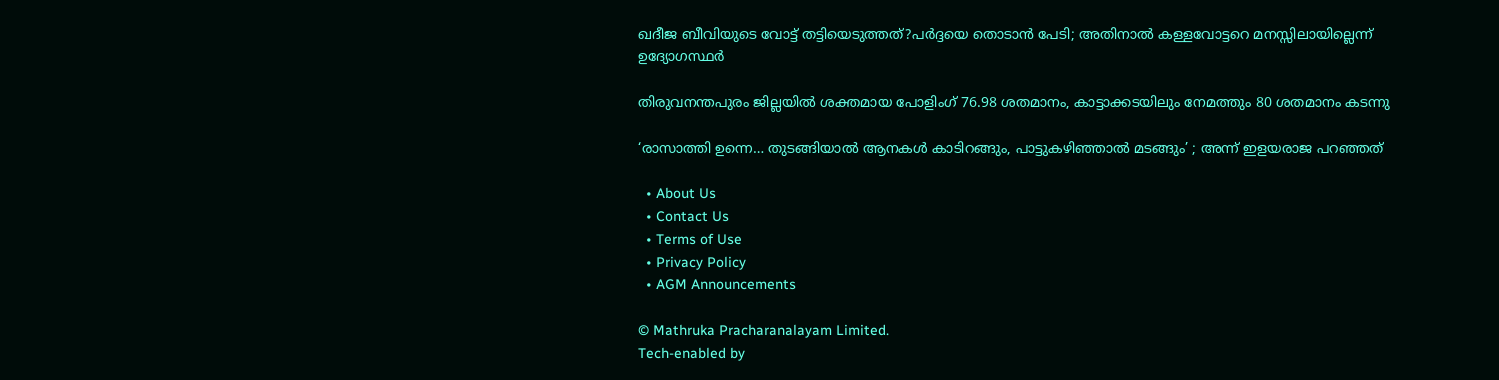ഖദീജ ബീവിയുടെ വോട്ട് തട്ടിയെടുത്തത്?പര്‍ദ്ദയെ തൊടാന്‍ പേടി; അതിനാല്‍ കള്ളവോട്ടറെ മനസ്സിലായില്ലെന്ന് ഉദ്യോഗസ്ഥര്‍

തിരുവനന്തപുരം ജില്ലയില്‍ ശക്തമായ പോളിംഗ് 76.98 ശതമാനം, കാട്ടാക്കടയിലും നേമത്തും 80 ശതമാനം കടന്നു

‘രാസാത്തി ഉന്നെ… തുടങ്ങിയാല്‍ ആനകള്‍ കാടിറങ്ങും, പാട്ടുകഴിഞ്ഞാല്‍ മടങ്ങും’ ; അന്ന് ഇളയരാജ പറഞ്ഞത്

  • About Us
  • Contact Us
  • Terms of Use
  • Privacy Policy
  • AGM Announcements

© Mathruka Pracharanalayam Limited.
Tech-enabled by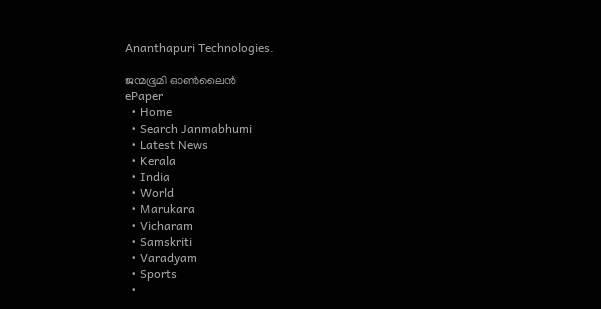Ananthapuri Technologies.

ജന്മഭൂമി ഓണ്‍ലൈന്‍
ePaper
  • Home
  • Search Janmabhumi
  • Latest News
  • Kerala
  • India
  • World
  • Marukara
  • Vicharam
  • Samskriti
  • Varadyam
  • Sports
  •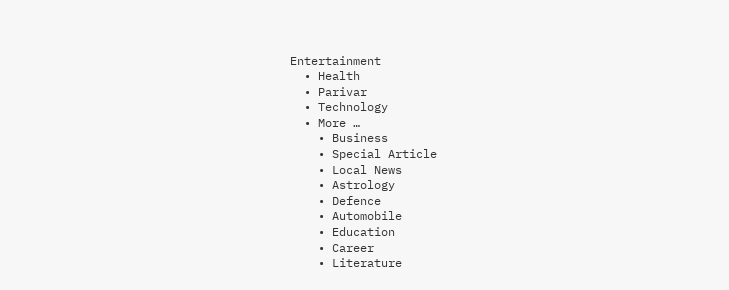Entertainment
  • Health
  • Parivar
  • Technology
  • More …
    • Business
    • Special Article
    • Local News
    • Astrology
    • Defence
    • Automobile
    • Education
    • Career
    • Literature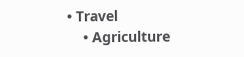• Travel
    • Agriculture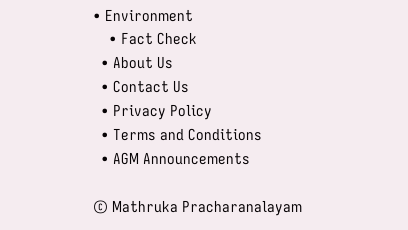• Environment
    • Fact Check
  • About Us
  • Contact Us
  • Privacy Policy
  • Terms and Conditions
  • AGM Announcements

© Mathruka Pracharanalayam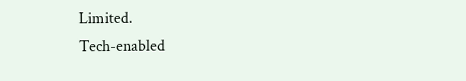Limited.
Tech-enabled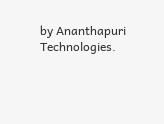by Ananthapuri Technologies.